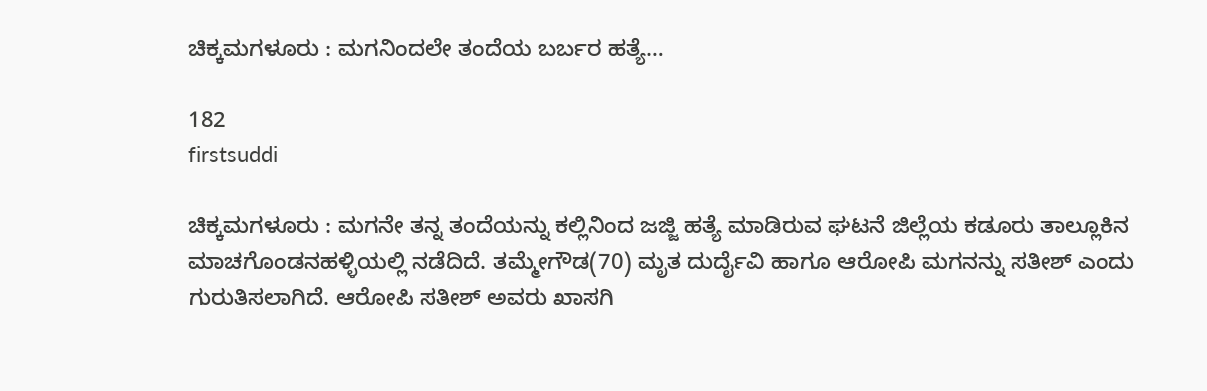ಚಿಕ್ಕಮಗಳೂರು : ಮಗನಿಂದಲೇ ತಂದೆಯ ಬರ್ಬರ ಹತ್ಯೆ…

182
firstsuddi

ಚಿಕ್ಕಮಗಳೂರು : ಮಗನೇ ತನ್ನ ತಂದೆಯನ್ನು ಕಲ್ಲಿನಿಂದ ಜಜ್ಜಿ ಹತ್ಯೆ ಮಾಡಿರುವ ಘಟನೆ ಜಿಲ್ಲೆಯ ಕಡೂರು ತಾಲ್ಲೂಕಿನ ಮಾಚಗೊಂಡನಹಳ್ಳಿಯಲ್ಲಿ ನಡೆದಿದೆ. ತಮ್ಮೇಗೌಡ(70) ಮೃತ ದುರ್ದೈವಿ ಹಾಗೂ ಆರೋಪಿ ಮಗನನ್ನು ಸತೀಶ್ ಎಂದು ಗುರುತಿಸಲಾಗಿದೆ. ಆರೋಪಿ ಸತೀಶ್ ಅವರು ಖಾಸಗಿ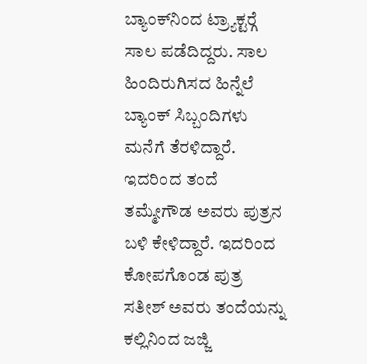ಬ್ಯಾಂಕ್‍ನಿಂದ ಟ್ರ್ಯಾಕ್ಟರ್‍ಗೆ ಸಾಲ ಪಡೆದಿದ್ದರು. ಸಾಲ ಹಿಂದಿರುಗಿಸದ ಹಿನ್ನೆಲೆ ಬ್ಯಾಂಕ್ ಸಿಬ್ಬಂದಿಗಳು ಮನೆಗೆ ತೆರಳಿದ್ದಾರೆ. ಇದರಿಂದ ತಂದೆ ತಮ್ಮೇಗೌಡ ಅವರು ಪುತ್ರನ ಬಳಿ ಕೇಳಿದ್ದಾರೆ. ಇದರಿಂದ ಕೋಪಗೊಂಡ ಪುತ್ರ ಸತೀಶ್ ಅವರು ತಂದೆಯನ್ನು ಕಲ್ಲಿನಿಂದ ಜಜ್ಜಿ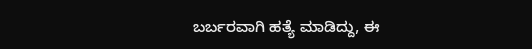ಬರ್ಬರವಾಗಿ ಹತ್ಯೆ ಮಾಡಿದ್ದು, ಈ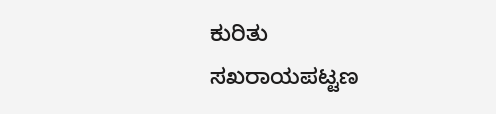ಕುರಿತು ಸಖರಾಯಪಟ್ಟಣ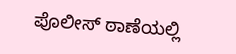ಪೊಲೀಸ್ ಠಾಣೆಯಲ್ಲಿ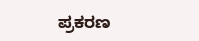ಪ್ರಕರಣ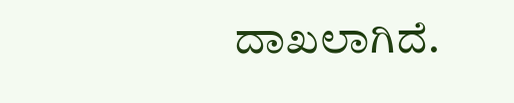ದಾಖಲಾಗಿದೆ.